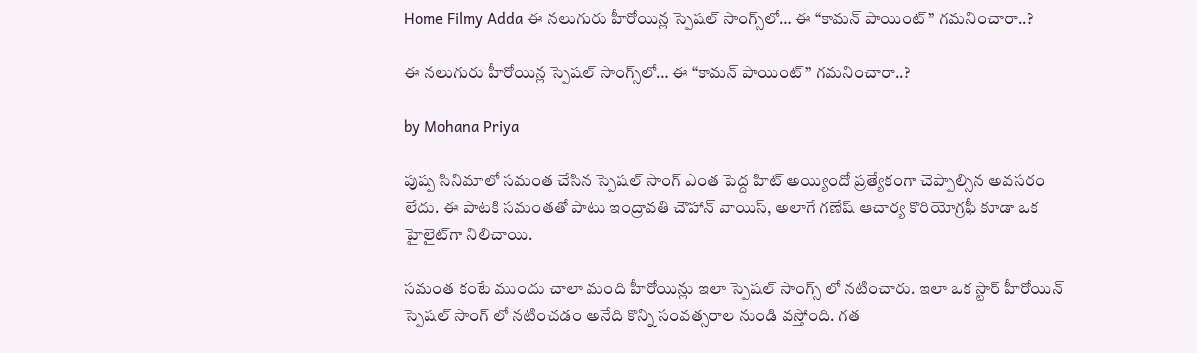Home Filmy Adda ఈ నలుగురు హీరోయిన్ల స్పెషల్ సాంగ్స్‌లో… ఈ “కామన్ పాయింట్” గమనించారా..?

ఈ నలుగురు హీరోయిన్ల స్పెషల్ సాంగ్స్‌లో… ఈ “కామన్ పాయింట్” గమనించారా..?

by Mohana Priya

పుష్ప సినిమాలో సమంత చేసిన స్పెషల్ సాంగ్ ఎంత పెద్ద హిట్ అయ్యిందో ప్రత్యేకంగా చెప్పాల్సిన అవసరం లేదు. ఈ పాటకి సమంతతో పాటు ఇంద్రావతి చౌహాన్ వాయిస్, అలాగే గణేష్ ఆచార్య కొరియోగ్రఫీ కూడా ఒక హైలైట్‌గా నిలిచాయి.

సమంత కంటే ముందు చాలా మంది హీరోయిన్లు ఇలా స్పెషల్ సాంగ్స్ లో నటించారు. ఇలా ఒక స్టార్ హీరోయిన్ స్పెషల్ సాంగ్ లో నటించడం అనేది కొన్ని సంవత్సరాల నుండి వస్తోంది. గత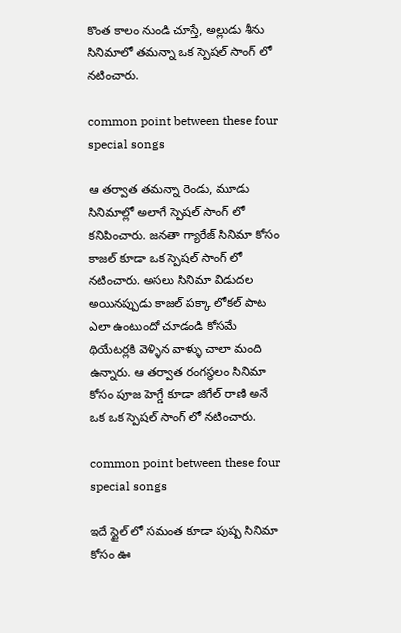కొంత కాలం నుండి చూస్తే, అల్లుడు శీను సినిమాలో తమన్నా ఒక స్పెషల్ సాంగ్ లో నటించారు.

common point between these four special songs

ఆ తర్వాత తమన్నా రెండు, మూడు సినిమాల్లో అలాగే స్పెషల్ సాంగ్ లో కనిపించారు. జనతా గ్యారేజ్ సినిమా కోసం కాజల్ కూడా ఒక స్పెషల్ సాంగ్ లో నటించారు. అసలు సినిమా విడుదల అయినప్పుడు కాజల్ పక్కా లోకల్ పాట ఎలా ఉంటుందో చూడండి కోసమే థియేటర్లకి వెళ్ళిన వాళ్ళు చాలా మంది ఉన్నారు. ఆ తర్వాత రంగస్థలం సినిమా కోసం పూజ హెగ్డే కూడా జిగేల్ రాణి అనే ఒక ఒక స్పెషల్ సాంగ్ లో నటించారు.

common point between these four special songs

ఇదే స్టైల్ లో సమంత కూడా పుష్ప సినిమా కోసం ఊ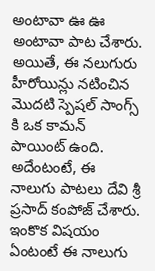అంటావా ఊ ఊ అంటావా పాట చేశారు. అయితే, ఈ నలుగురు హీరోయిన్లు నటించిన మొదటి స్పెషల్ సాంగ్స్ కి ఒక కామన్ పాయింట్ ఉంది. అదేంటంటే, ఈ నాలుగు పాటలు దేవి శ్రీ ప్రసాద్ కంపోజ్ చేశారు. ఇంకొక విషయం ఏంటంటే ఈ నాలుగు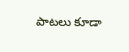పాటలు కూడా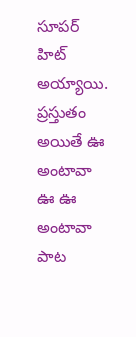సూపర్ హిట్ అయ్యాయి. ప్రస్తుతం అయితే ఊ అంటావా ఊ ఊ అంటావా పాట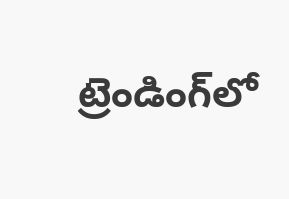ట్రెండింగ్‌లో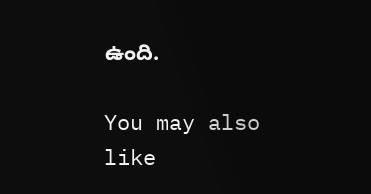ఉంది.

You may also like